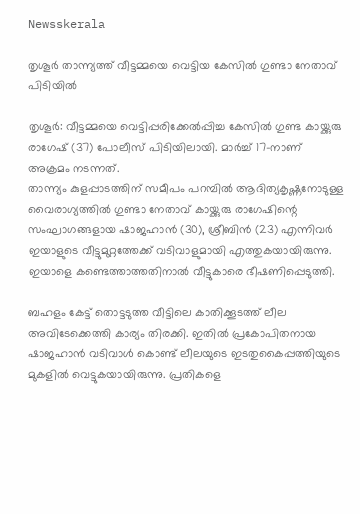Newsskerala

തൃശൂര്‍ താന്ന്യത്ത് വീട്ടമ്മയെ വെട്ടിയ കേസില്‍ ഗുണ്ടാ നേതാവ് പിടിയില്‍

തൃശൂര്‍: വീട്ടമ്മയെ വെട്ടിപ്പരിക്കേല്‍പ്പിച്ച കേസില്‍ ഗുണ്ട കായ്ക്കുരു രാഗേഷ് (37) പോലീസ് പിടിയിലായി. മാര്‍ച്ച് 17-നാണ് അക്രമം നടന്നത്.
താന്ന്യം കുളപ്പാടത്തിന് സമീപം പറമ്പില്‍ ആദിത്യകൃഷ്ണനോടുള്ള വൈരാഗ്യത്തില്‍ ഗുണ്ടാ നേതാവ് കായ്ക്കുരു രാഗേഷിന്റെ  സംഘാഗങ്ങളായ ഷാജഹാന്‍ (30), ശ്രീബിന്‍ (23) എന്നിവര്‍ ഇയാളുടെ വീട്ടുമുറ്റത്തേക്ക് വടിവാളുമായി എത്തുകയായിരുന്നു. ഇയാളെ കണ്ടെത്താത്തതിനാല്‍ വീട്ടുകാരെ ഭീഷണിപ്പെടുത്തി.

ബഹളം കേട്ട് തൊട്ടടുത്ത വീട്ടിലെ കാതിക്കൂടത്ത് ലീല അവിടേക്കെത്തി കാര്യം തിരക്കി. ഇതില്‍ പ്രകോപിതനായ ഷാജഹാന്‍ വടിവാള്‍ കൊണ്ട് ലീലയുടെ ഇടതുകൈപ്പത്തിയുടെ മുകളില്‍ വെട്ടുകയായിരുന്നു. പ്രതികളെ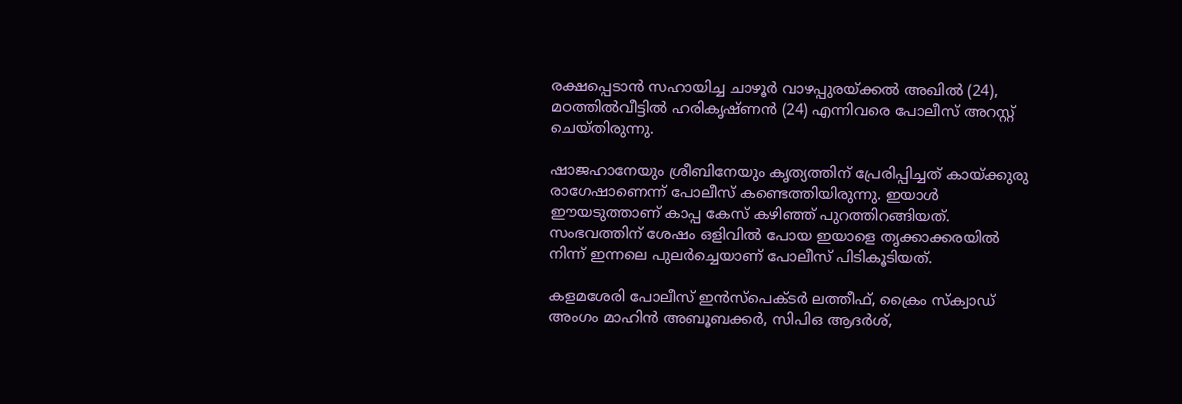രക്ഷപ്പെടാന്‍ സഹായിച്ച ചാഴൂര്‍ വാഴപ്പുരയ്ക്കല്‍ അഖില്‍ (24), മഠത്തില്‍വീട്ടില്‍ ഹരികൃഷ്ണന്‍ (24) എന്നിവരെ പോലീസ് അറസ്റ്റ് ചെയ്തിരുന്നു.

ഷാജഹാനേയും ശ്രീബിനേയും കൃത്യത്തിന് പ്രേരിപ്പിച്ചത് കായ്ക്കുരു രാഗേഷാണെന്ന് പോലീസ് കണ്ടെത്തിയിരുന്നു. ഇയാള്‍ ഈയടുത്താണ് കാപ്പ കേസ് കഴിഞ്ഞ് പുറത്തിറങ്ങിയത്. സംഭവത്തിന് ശേഷം ഒളിവില്‍ പോയ ഇയാളെ തൃക്കാക്കരയില്‍ നിന്ന് ഇന്നലെ പുലര്‍ച്ചെയാണ് പോലീസ് പിടികൂടിയത്.

കളമശേരി പോലീസ് ഇന്‍സ്‌പെക്ടര്‍ ലത്തീഫ്, ക്രൈം സ്‌ക്വാഡ് അംഗം മാഹിന്‍ അബൂബക്കര്‍, സിപിഒ ആദര്‍ശ്,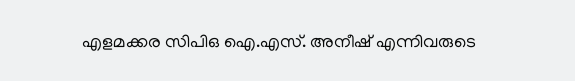എളമക്കര സിപിഒ ഐ.എസ്. അനീഷ് എന്നിവരുടെ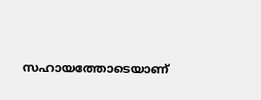സഹായത്തോടെയാണ്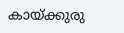കായ്ക്കുരു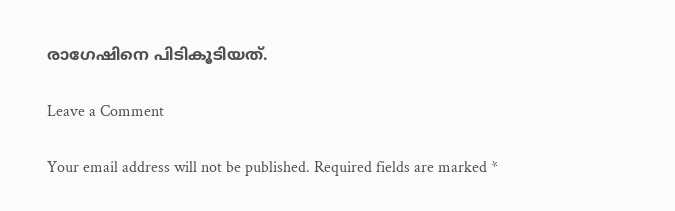രാഗേഷിനെ പിടികൂടിയത്.

Leave a Comment

Your email address will not be published. Required fields are marked *